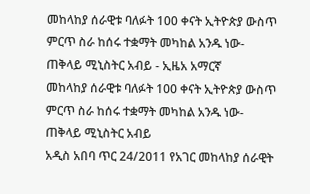መከላከያ ሰራዊቱ ባለፉት 100 ቀናት ኢትዮጵያ ውስጥ ምርጥ ስራ ከሰሩ ተቋማት መካከል አንዱ ነው-ጠቅላይ ሚኒስትር አብይ - ኢዜአ አማርኛ
መከላከያ ሰራዊቱ ባለፉት 100 ቀናት ኢትዮጵያ ውስጥ ምርጥ ስራ ከሰሩ ተቋማት መካከል አንዱ ነው-ጠቅላይ ሚኒስትር አብይ
አዲስ አበባ ጥር 24/2011 የአገር መከላከያ ሰራዊት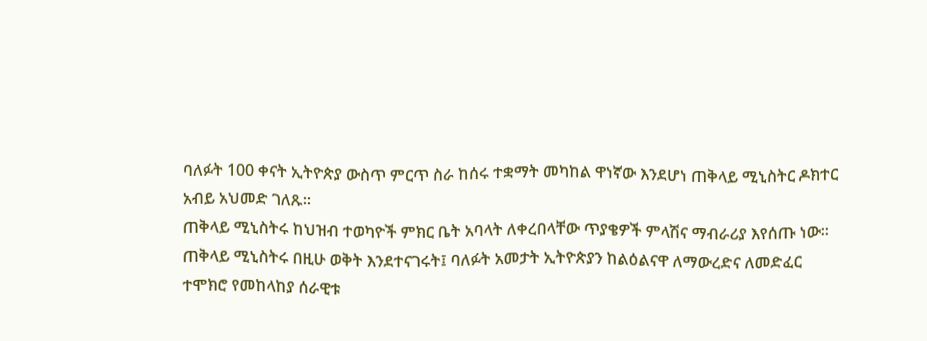ባለፉት 100 ቀናት ኢትዮጵያ ውስጥ ምርጥ ስራ ከሰሩ ተቋማት መካከል ዋነኛው እንደሆነ ጠቅላይ ሚኒስትር ዶክተር አብይ አህመድ ገለጹ።
ጠቅላይ ሚኒስትሩ ከህዝብ ተወካዮች ምክር ቤት አባላት ለቀረበላቸው ጥያቄዎች ምላሽና ማብራሪያ እየሰጡ ነው።
ጠቅላይ ሚኒስትሩ በዚሁ ወቅት እንደተናገሩት፤ ባለፉት አመታት ኢትዮጵያን ከልዕልናዋ ለማውረድና ለመድፈር ተሞክሮ የመከላከያ ሰራዊቱ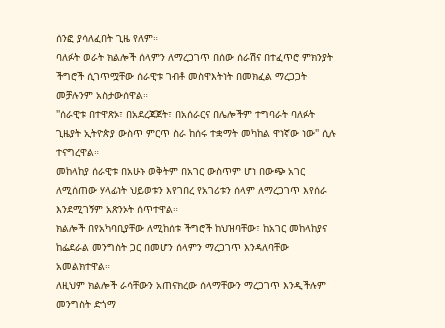ሰንፎ ያሳለፈበት ጊዜ የለም።
ባለፉት ወራት ክልሎች ሰላምን ለማረጋገጥ በሰው ሰራሽና በተፈጥሮ ምክንያት ችግሮች ሲገጥሟቸው ሰራዊቱ ገብቶ መስዋእትነት በመክፈል ማረጋጋት መቻሉንም አስታውሰዋል።
''ሰራዊቱ በተዋጽኦ፣ በአደረጃጀት፣ በአሰራርና በሌሎችም ተግባራት ባለፉት ጊዜያት ኢትዮጵያ ውስጥ ምርጥ ስራ ከሰሩ ተቋማት መካከል ዋነኛው ነው'' ሲሉ ተናግረዋል።
መከላከያ ሰራዊቱ በአሁኑ ወቅትም በአገር ውስጥም ሆነ በውጭ አገር ለሚሰጠው ሃላፊነት ህይወቱን እየገበረ የአገሪቱን ሰላም ለማረጋገጥ እየሰራ እንደሚገኝም አጽንኦት ሰጥተዋል።
ክልሎች በየአካባቢያቸው ለሚከሰቱ ችግሮች ከህዝባቸው፣ ከአገር መከላከያና ከፌደራል መንግስት ጋር በመሆን ሰላምን ማረጋገጥ እንዳለባቸው አመልክተዋል።
ለዚህም ክልሎች ራሳቸውን አጠናክረው ሰላማቸውን ማረጋገጥ እንዲችሉም መንግስት ድጎማ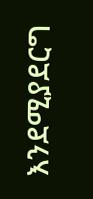እንደሚያደርግ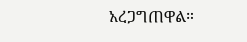አረጋግጠዋል።